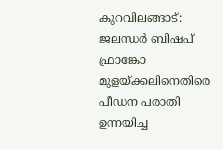കുറവിലങ്ങാട്: ജലന്ധർ ബിഷപ് ഫ്രാങ്കോ മുളയ്ക്കലിനെതിരെ പീഡന പരാതി ഉന്നയിച്ച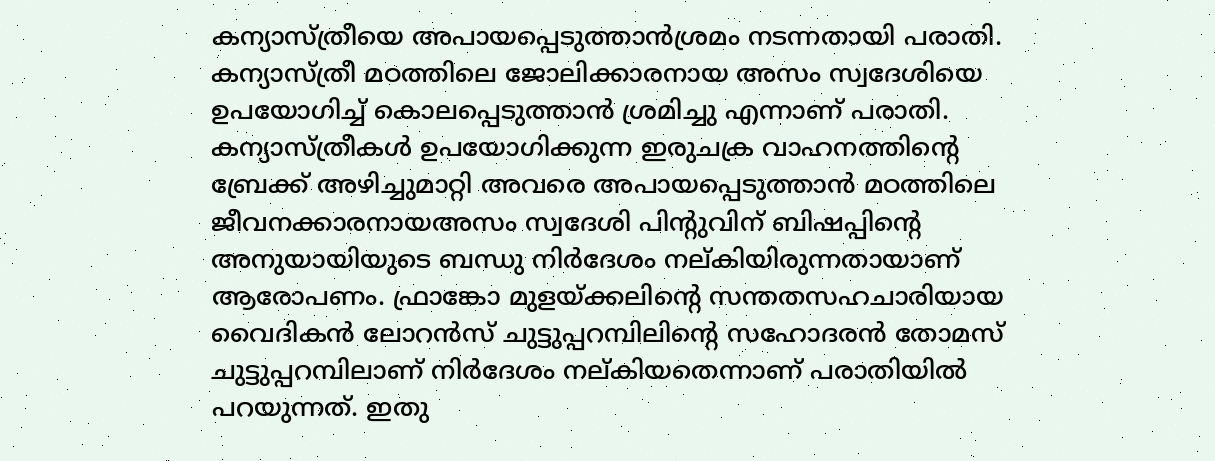കന്യാസ്ത്രീയെ അപായപ്പെടുത്താൻശ്രമം നടന്നതായി പരാതി. കന്യാസ്ത്രീ മഠത്തിലെ ജോലിക്കാരനായ അസം സ്വദേശിയെ ഉപയോഗിച്ച് കൊലപ്പെടുത്താൻ ശ്രമിച്ചു എന്നാണ് പരാതി. കന്യാസ്ത്രീകൾ ഉപയോഗിക്കുന്ന ഇരുചക്ര വാഹനത്തിന്റെ ബ്രേക്ക് അഴിച്ചുമാറ്റി അവരെ അപായപ്പെടുത്താൻ മഠത്തിലെ ജീവനക്കാരനായഅസം സ്വദേശി പിന്റുവിന് ബിഷപ്പിന്റെ അനുയായിയുടെ ബന്ധു നിർദേശം നല്കിയിരുന്നതായാണ് ആരോപണം. ഫ്രാങ്കോ മുളയ്ക്കലിന്റെ സന്തതസഹചാരിയായ വൈദികൻ ലോറൻസ് ചുട്ടുപ്പറമ്പിലിന്റെ സഹോദരൻ തോമസ് ചുട്ടുപ്പറമ്പിലാണ് നിർദേശം നല്കിയതെന്നാണ് പരാതിയിൽ പറയുന്നത്. ഇതു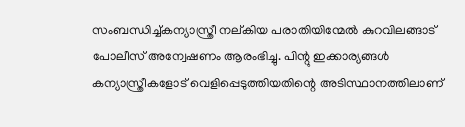സംബന്ധിച്ച്കന്യാസ്ത്രീ നല്കിയ പരാതിയിന്മേൽ കുറവിലങ്ങാട് പോലീസ് അന്വേഷണം ആരംഭിച്ചു. പിന്റു ഇക്കാര്യങ്ങൾ കന്യാസ്ത്രീകളോട് വെളിപ്പെടുത്തിയതിന്റെ അടിസ്ഥാനത്തിലാണ്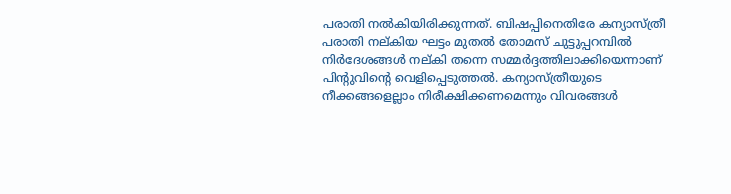പരാതി നൽകിയിരിക്കുന്നത്. ബിഷപ്പിനെതിരേ കന്യാസ്ത്രീ പരാതി നല്കിയ ഘട്ടം മുതൽ തോമസ് ചുട്ടുപ്പറമ്പിൽ നിർദേശങ്ങൾ നല്കി തന്നെ സമ്മർദ്ദത്തിലാക്കിയെന്നാണ് പിന്റുവിന്റെ വെളിപ്പെടുത്തൽ. കന്യാസ്ത്രീയുടെ നീക്കങ്ങളെല്ലാം നിരീക്ഷിക്കണമെന്നും വിവരങ്ങൾ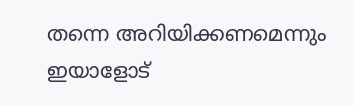തന്നെ അറിയിക്കണമെന്നും ഇയാളോട്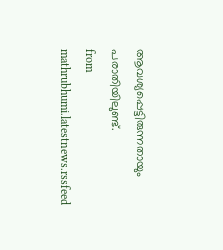ആവശ്യപ്പെട്ടിരുന്നതായും പരാതിയിലുണ്ട്.
from mathrubhumi.latestnews.rssfeed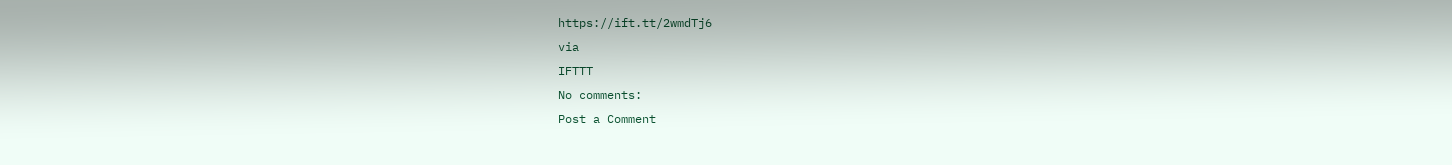https://ift.tt/2wmdTj6
via
IFTTT
No comments:
Post a Comment